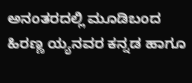ಅನಂತರದಲ್ಲಿ ಮೂಡಿಬಂದ ಹಿರಣ್ಣ ಯ್ಯನವರ ಕನ್ನಡ ಹಾಗೂ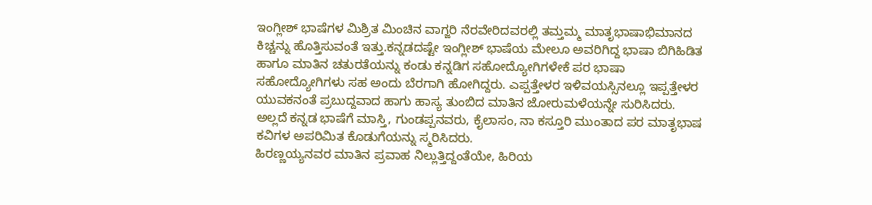ಇಂಗ್ಲೀಶ್ ಭಾಷೆಗಳ ಮಿಶ್ರಿತ ಮಿಂಚಿನ ವಾಗ್ಜರಿ ನೆರವೇರಿದವರಲ್ಲಿ ತಮ್ತಮ್ಮ ಮಾತೃಭಾಷಾಭಿಮಾನದ ಕಿಚ್ಚನ್ನು ಹೊತ್ತಿಸುವಂತೆ ಇತ್ತು.ಕನ್ನಡದಷ್ಟೇ ಇಂಗ್ಲೀಶ್ ಭಾಷೆಯ ಮೇಲೂ ಅವರಿಗಿದ್ದ ಭಾಷಾ ಬಿಗಿಹಿಡಿತ ಹಾಗೂ ಮಾತಿನ ಚತುರತೆಯನ್ನು ಕಂಡು ಕನ್ನಡಿಗ ಸಹೋದ್ಯೋಗಿಗಳೇಕೆ ಪರ ಭಾಷಾ ಸಹೋದ್ಯೋಗಿಗಳು ಸಹ ಅಂದು ಬೆರಗಾಗಿ ಹೋಗಿದ್ದರು. ಎಪ್ಪತ್ತೇಳರ ಇಳಿವಯಸ್ಸಿನಲ್ಲೂ ಇಪ್ಪತ್ತೇಳರ ಯುವಕನಂತೆ ಪ್ರಬುದ್ದವಾದ ಹಾಗು ಹಾಸ್ಯ ತುಂಬಿದ ಮಾತಿನ ಜೋರುಮಳೆಯನ್ನೇ ಸುರಿಸಿದರು.
ಅಲ್ಲದೆ ಕನ್ನಡ ಭಾಷೆಗೆ ಮಾಸ್ತಿ, ಗುಂಡಪ್ಪನವರು, ಕೈಲಾಸಂ, ನಾ ಕಸ್ತೂರಿ ಮುಂತಾದ ಪರ ಮಾತೃಭಾಷ ಕವಿಗಳ ಅಪರಿಮಿತ ಕೊಡುಗೆಯನ್ನು ಸ್ಮರಿಸಿದರು.
ಹಿರಣ್ಣಯ್ಯನವರ ಮಾತಿನ ಪ್ರವಾಹ ನಿಲ್ಲುತ್ತಿದ್ದಂತೆಯೇ, ಹಿರಿಯ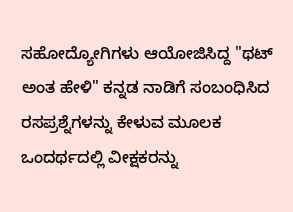ಸಹೋದ್ಯೋಗಿಗಳು ಆಯೋಜಿಸಿದ್ದ "ಥಟ್ ಅಂತ ಹೇಳಿ" ಕನ್ನಡ ನಾಡಿಗೆ ಸಂಬಂಧಿಸಿದ ರಸಪ್ರಶ್ನೆಗಳನ್ನು ಕೇಳುವ ಮೂಲಕ ಒಂದರ್ಥದಲ್ಲಿ ವೀಕ್ಷಕರನ್ನು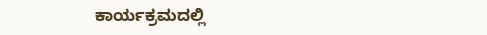ಕಾರ್ಯಕ್ರಮದಲ್ಲಿ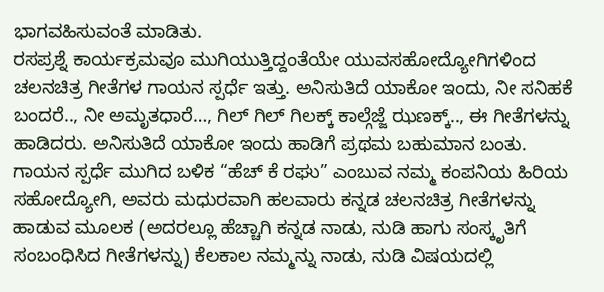ಭಾಗವಹಿಸುವಂತೆ ಮಾಡಿತು.
ರಸಪ್ರಶ್ನೆ ಕಾರ್ಯಕ್ರಮವೂ ಮುಗಿಯುತ್ತಿದ್ದಂತೆಯೇ ಯುವಸಹೋದ್ಯೋಗಿಗಳಿಂದ ಚಲನಚಿತ್ರ ಗೀತೆಗಳ ಗಾಯನ ಸ್ಪರ್ಧೆ ಇತ್ತು. ಅನಿಸುತಿದೆ ಯಾಕೋ ಇಂದು, ನೀ ಸನಿಹಕೆ ಬಂದರೆ.., ನೀ ಅಮೃತಧಾರೆ…, ಗಿಲ್ ಗಿಲ್ ಗಿಲಕ್ಕ್ ಕಾಲ್ಗೆಜ್ಜೆ ಝಣಕ್ಕ್.., ಈ ಗೀತೆಗಳನ್ನು ಹಾಡಿದರು. ಅನಿಸುತಿದೆ ಯಾಕೋ ಇಂದು ಹಾಡಿಗೆ ಪ್ರಥಮ ಬಹುಮಾನ ಬಂತು.
ಗಾಯನ ಸ್ಪರ್ಧೆ ಮುಗಿದ ಬಳಿಕ “ಹೆಚ್ ಕೆ ರಘು” ಎಂಬುವ ನಮ್ಮ ಕಂಪನಿಯ ಹಿರಿಯ ಸಹೋದ್ಯೋಗಿ, ಅವರು ಮಧುರವಾಗಿ ಹಲವಾರು ಕನ್ನಡ ಚಲನಚಿತ್ರ ಗೀತೆಗಳನ್ನು ಹಾಡುವ ಮೂಲಕ (ಅದರಲ್ಲೂ ಹೆಚ್ಚಾಗಿ ಕನ್ನಡ ನಾಡು, ನುಡಿ ಹಾಗು ಸಂಸ್ಕೃತಿಗೆ ಸಂಬಂಧಿಸಿದ ಗೀತೆಗಳನ್ನು) ಕೆಲಕಾಲ ನಮ್ಮನ್ನು ನಾಡು, ನುಡಿ ವಿಷಯದಲ್ಲಿ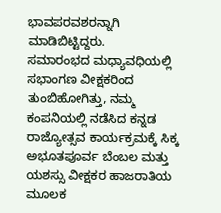ಭಾವಪರವಶರನ್ನಾಗಿ ಮಾಡಿಬಿಟ್ಟಿದ್ದರು.
ಸಮಾರಂಭದ ಮಧ್ಯಾವಧಿಯಲ್ಲಿ ಸಭಾಂಗಣ ವೀಕ್ಷಕರಿಂದ ತುಂಬಿಹೋಗಿತ್ತು, ನಮ್ಮ ಕಂಪನಿಯಲ್ಲಿ ನಡೆಸಿದ ಕನ್ನಡ ರಾಜ್ಯೋತ್ಸವ ಕಾರ್ಯಕ್ರಮಕ್ಕೆ ಸಿಕ್ಕ ಅಭೂತಪೂರ್ವ ಬೆಂಬಲ ಮತ್ತು ಯಶಸ್ಸು ವೀಕ್ಷಕರ ಹಾಜರಾತಿಯ ಮೂಲಕ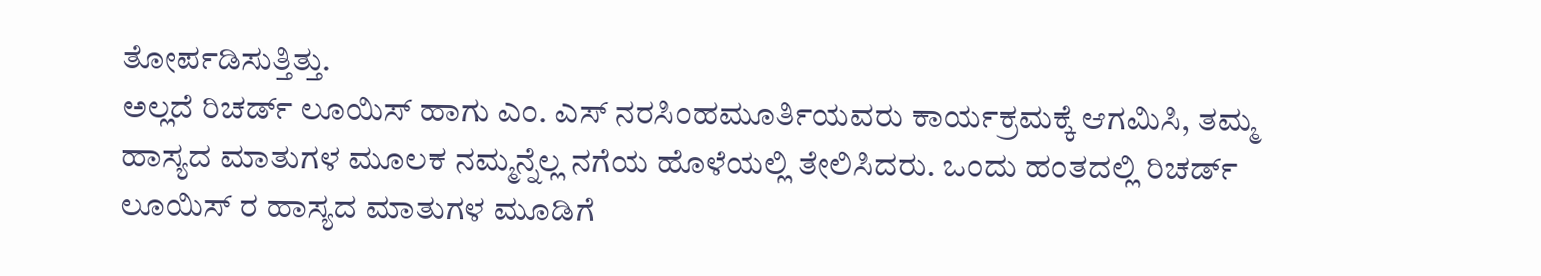ತೋರ್ಪಡಿಸುತ್ತಿತ್ತು.
ಅಲ್ಲದೆ ರಿಚರ್ಡ್ ಲೂಯಿಸ್ ಹಾಗು ಎಂ. ಎಸ್ ನರಸಿಂಹಮೂರ್ತಿಯವರು ಕಾರ್ಯಕ್ರಮಕ್ಕೆ ಆಗಮಿಸಿ, ತಮ್ಮ ಹಾಸ್ಯದ ಮಾತುಗಳ ಮೂಲಕ ನಮ್ಮನ್ನೆಲ್ಲ ನಗೆಯ ಹೊಳೆಯಲ್ಲಿ ತೇಲಿಸಿದರು. ಒಂದು ಹಂತದಲ್ಲಿ ರಿಚರ್ಡ್ ಲೂಯಿಸ್ ರ ಹಾಸ್ಯದ ಮಾತುಗಳ ಮೂಡಿಗೆ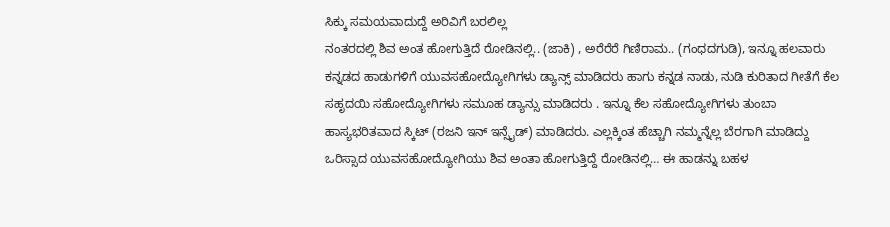ಸಿಕ್ಕು ಸಮಯವಾದುದ್ದೆ ಅರಿವಿಗೆ ಬರಲಿಲ್ಲ
ನಂತರದಲ್ಲಿ ಶಿವ ಅಂತ ಹೋಗುತ್ತಿದೆ ರೋಡಿನಲ್ಲಿ.. (ಜಾಕಿ) , ಅರೆರೆರೆ ಗಿಣಿರಾಮ.. (ಗಂಧದಗುಡಿ), ಇನ್ನೂ ಹಲವಾರು ಕನ್ನಡದ ಹಾಡುಗಳಿಗೆ ಯುವಸಹೋದ್ಯೋಗಿಗಳು ಡ್ಯಾನ್ಸ್ ಮಾಡಿದರು ಹಾಗು ಕನ್ನಡ ನಾಡು, ನುಡಿ ಕುರಿತಾದ ಗೀತೆಗೆ ಕೆಲ ಸಹೃದಯಿ ಸಹೋದ್ಯೋಗಿಗಳು ಸಮೂಹ ಡ್ಯಾನ್ಸು ಮಾಡಿದರು . ಇನ್ನೂ ಕೆಲ ಸಹೋದ್ಯೋಗಿಗಳು ತುಂಬಾ ಹಾಸ್ಯಭರಿತವಾದ ಸ್ಕಿಟ್ (ರಜನಿ ಇನ್ ಇನ್ಸೈಡ್) ಮಾಡಿದರು. ಎಲ್ಲಕ್ಕಿಂತ ಹೆಚ್ಚಾಗಿ ನಮ್ಮನ್ನೆಲ್ಲ ಬೆರಗಾಗಿ ಮಾಡಿದ್ದು ಒರಿಸ್ಸಾದ ಯುವಸಹೋದ್ಯೋಗಿಯು ಶಿವ ಅಂತಾ ಹೋಗುತ್ತಿದ್ದೆ ರೋಡಿನಲ್ಲಿ… ಈ ಹಾಡನ್ನು ಬಹಳ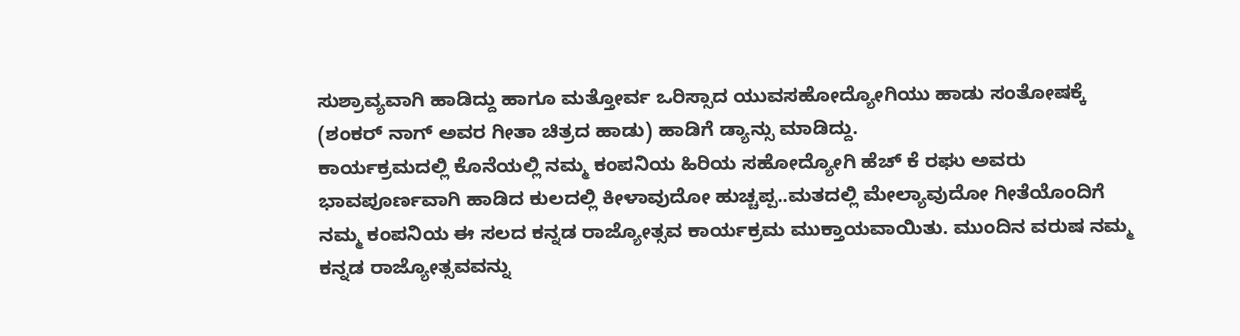ಸುಶ್ರಾವ್ಯವಾಗಿ ಹಾಡಿದ್ದು ಹಾಗೂ ಮತ್ತೋರ್ವ ಒರಿಸ್ಸಾದ ಯುವಸಹೋದ್ಯೋಗಿಯು ಹಾಡು ಸಂತೋಷಕ್ಕೆ (ಶಂಕರ್ ನಾಗ್ ಅವರ ಗೀತಾ ಚಿತ್ರದ ಹಾಡು) ಹಾಡಿಗೆ ಡ್ಯಾನ್ಸು ಮಾಡಿದ್ದು.
ಕಾರ್ಯಕ್ರಮದಲ್ಲಿ ಕೊನೆಯಲ್ಲಿ ನಮ್ಮ ಕಂಪನಿಯ ಹಿರಿಯ ಸಹೋದ್ಯೋಗಿ ಹೆಚ್ ಕೆ ರಘು ಅವರು ಭಾವಪೂರ್ಣವಾಗಿ ಹಾಡಿದ ಕುಲದಲ್ಲಿ ಕೀಳಾವುದೋ ಹುಚ್ಚಪ್ಪ..ಮತದಲ್ಲಿ ಮೇಲ್ಯಾವುದೋ ಗೀತೆಯೊಂದಿಗೆ ನಮ್ಮ ಕಂಪನಿಯ ಈ ಸಲದ ಕನ್ನಡ ರಾಜ್ಯೋತ್ಸವ ಕಾರ್ಯಕ್ರಮ ಮುಕ್ತಾಯವಾಯಿತು. ಮುಂದಿನ ವರುಷ ನಮ್ಮ ಕನ್ನಡ ರಾಜ್ಯೋತ್ಸವವನ್ನು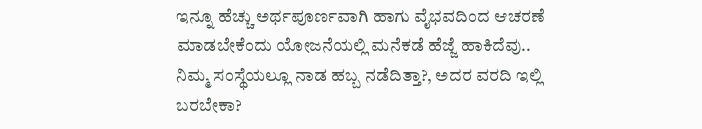ಇನ್ನೂ ಹೆಚ್ಚು ಅರ್ಥಪೂರ್ಣವಾಗಿ ಹಾಗು ವೈಭವದಿಂದ ಆಚರಣೆ ಮಾಡಬೇಕೆಂದು ಯೋಜನೆಯಲ್ಲಿ ಮನೆಕಡೆ ಹೆಜ್ಜೆ ಹಾಕಿದೆವು..
ನಿಮ್ಮ ಸಂಸ್ಥೆಯಲ್ಲೂ ನಾಡ ಹಬ್ಬ ನಡೆದಿತ್ತಾ?, ಅದರ ವರದಿ ಇಲ್ಲಿ ಬರಬೇಕಾ?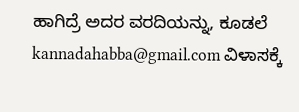ಹಾಗಿದ್ರೆ ಅದರ ವರದಿಯನ್ನು, ಕೂಡಲೆ kannadahabba@gmail.com ವಿಳಾಸಕ್ಕೆ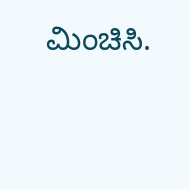ಮಿಂಚಿಸಿ.